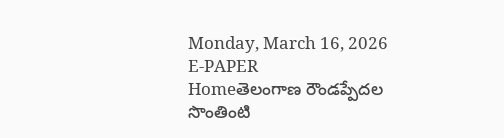Monday, March 16, 2026
E-PAPER
Homeతెలంగాణ రౌండప్పేదల సొంతింటి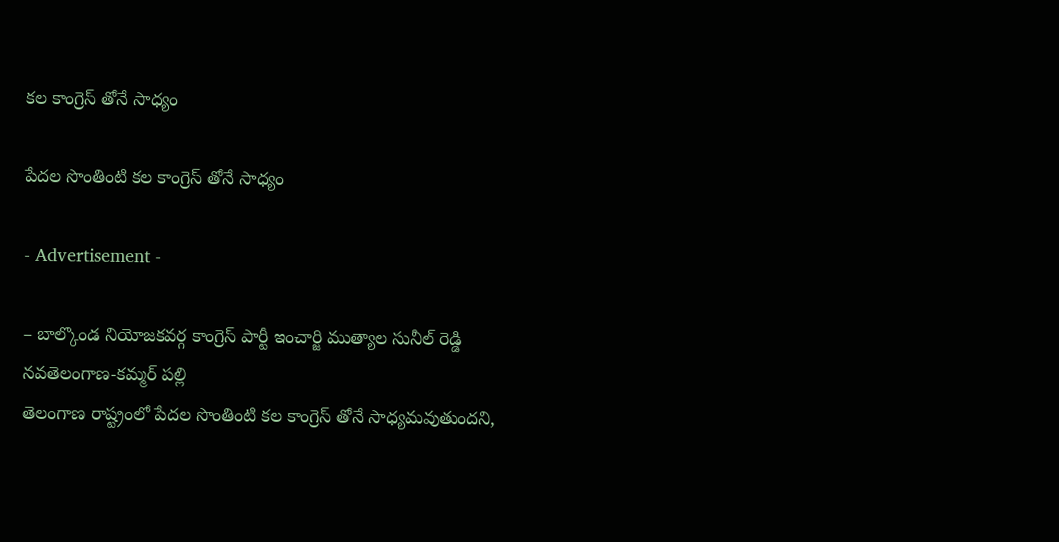కల కాంగ్రెస్ తోనే సాధ్యం

పేదల సొంతింటి కల కాంగ్రెస్ తోనే సాధ్యం

- Advertisement -

– బాల్కొండ నియోజకవర్గ కాంగ్రెస్ పార్టీ ఇంచార్జి ముత్యాల సునీల్ రెడ్డి
నవతెలంగాణ-కమ్మర్ పల్లి
తెలంగాణ రాష్ట్రంలో పేదల సొంతింటి కల కాంగ్రెస్ తోనే సాధ్యమవుతుందని,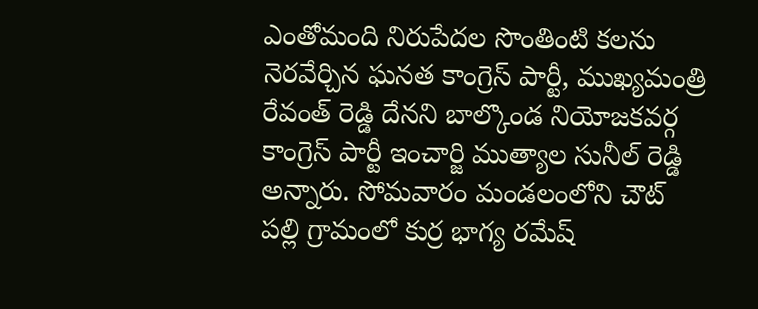ఎంతోమంది నిరుపేదల సొంతింటి కలను నెరవేర్చిన ఘనత కాంగ్రెస్ పార్టీ, ముఖ్యమంత్రి రేవంత్ రెడ్డి దేనని బాల్కొండ నియోజకవర్గ కాంగ్రెస్ పార్టీ ఇంచార్జి ముత్యాల సునీల్ రెడ్డి అన్నారు. సోమవారం మండలంలోని చౌట్ పల్లి గ్రామంలో కుర్ర భాగ్య రమేష్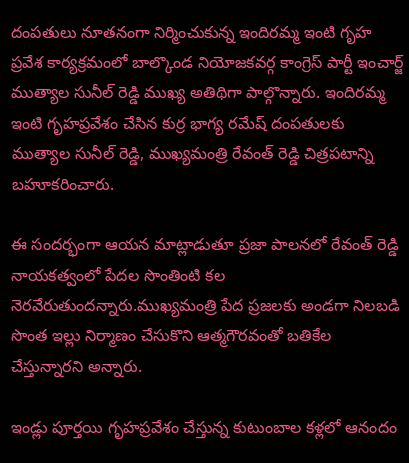దంపతులు నూతనంగా నిర్మించుకున్న ఇందిరమ్మ ఇంటి గృహ ప్రవేశ కార్యక్రమంలో బాల్కొండ నియోజకవర్గ కాంగ్రెస్ పార్టీ ఇంచార్జ్ ముత్యాల సునీల్ రెడ్డి ముఖ్య అతిథిగా పాల్గొన్నారు. ఇందిరమ్మ ఇంటి గృహప్రవేశం చేసిన కుర్ర భాగ్య రమేష్ దంపతులకు ముత్యాల సునీల్ రెడ్డి, ముఖ్యమంత్రి రేవంత్ రెడ్డి చిత్రపటాన్ని బహూకరించారు.

ఈ సందర్భంగా ఆయన మాట్లాడుతూ ప్రజా పాలనలో రేవంత్ రెడ్డి నాయకత్వంలో పేదల సొంతింటి కల నెరవేరుతుందన్నారు.ముఖ్యమంత్రి పేద ప్రజలకు అండగా నిలబడి సొంత ఇల్లు నిర్మాణం చేసుకొని ఆత్మగౌరవంతో బతికేల చేస్తున్నారని అన్నారు.

ఇండ్లు పూర్తయి గృహప్రవేశం చేస్తున్న కుటుంబాల కళ్లలో ఆనందం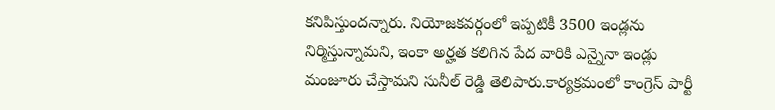కనిపిస్తుందన్నారు. నియోజకవర్గంలో ఇప్పటికీ 3500 ఇండ్లను నిర్మిస్తున్నామని, ఇంకా అర్హత కలిగిన పేద వారికి ఎన్నైనా ఇండ్లు మంజూరు చేస్తామని సునీల్ రెడ్డి తెలిపారు.కార్యక్రమంలో కాంగ్రెస్ పార్టీ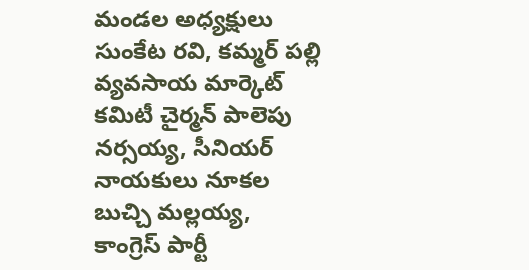మండల అధ్యక్షులు సుంకేట రవి, కమ్మర్ పల్లి వ్యవసాయ మార్కెట్ కమిటీ చైర్మన్ పాలెపు నర్సయ్య, సీనియర్ నాయకులు నూకల బుచ్చి మల్లయ్య, కాంగ్రెస్ పార్టీ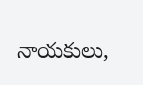నాయకులు,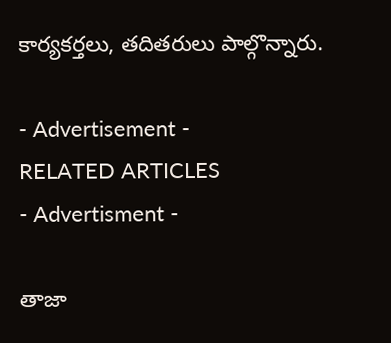కార్యకర్తలు, తదితరులు పాల్గొన్నారు.

- Advertisement -
RELATED ARTICLES
- Advertisment -

తాజా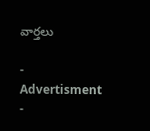వార్తలు

- Advertisment -